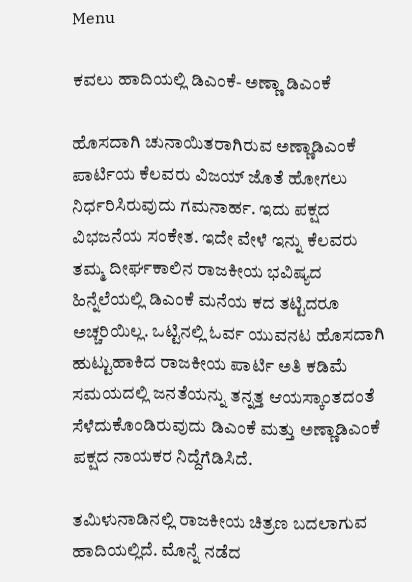Menu

ಕವಲು ಹಾದಿಯಲ್ಲಿ ಡಿಎಂಕೆ- ಅಣ್ಣಾ ಡಿಎಂಕೆ

ಹೊಸದಾಗಿ ಚುನಾಯಿತರಾಗಿರುವ ಅಣ್ಣಾಡಿಎಂಕೆ ಪಾರ್ಟಿಯ ಕೆಲವರು ವಿಜಯ್ ಜೊತೆ ಹೋಗಲು ನಿರ್ಧರಿಸಿರುವುದು ಗಮನಾರ್ಹ. ಇದು ಪಕ್ಷದ ವಿಭಜನೆಯ ಸಂಕೇತ. ಇದೇ ವೇಳೆ ಇನ್ನು ಕೆಲವರು ತಮ್ಮ ದೀರ್ಘಕಾಲಿನ ರಾಜಕೀಯ ಭವಿಷ್ಯದ ಹಿನ್ನೆಲೆಯಲ್ಲಿ ಡಿಎಂಕೆ ಮನೆಯ ಕದ ತಟ್ಟಿದರೂ ಅಚ್ಚರಿಯಿಲ್ಲ. ಒಟ್ಟಿನಲ್ಲಿ ಓರ್ವ ಯುವನಟ ಹೊಸದಾಗಿ ಹುಟ್ಟುಹಾಕಿದ ರಾಜಕೀಯ ಪಾರ್ಟಿ ಅತಿ ಕಡಿಮೆ ಸಮಯದಲ್ಲಿ ಜನತೆಯನ್ನು ತನ್ನತ್ತ ಆಯಸ್ಕಾಂತದಂತೆ ಸೆಳೆದುಕೊಂಡಿರುವುದು ಡಿಎಂಕೆ ಮತ್ತು ಅಣ್ಣಾಡಿಎಂಕೆ ಪಕ್ಷದ ನಾಯಕರ ನಿದ್ದೆಗೆಡಿಸಿದೆ.

ತಮಿಳುನಾಡಿನಲ್ಲಿ ರಾಜಕೀಯ ಚಿತ್ರಣ ಬದಲಾಗುವ ಹಾದಿಯಲ್ಲಿದೆ. ಮೊನ್ನೆ ನಡೆದ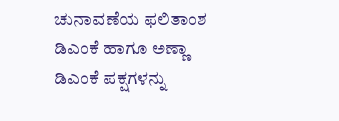ಚುನಾವಣೆಯ ಫಲಿತಾಂಶ ಡಿಎಂಕೆ ಹಾಗೂ ಅಣ್ಣಾ ಡಿಎಂಕೆ ಪಕ್ಷಗಳನ್ನು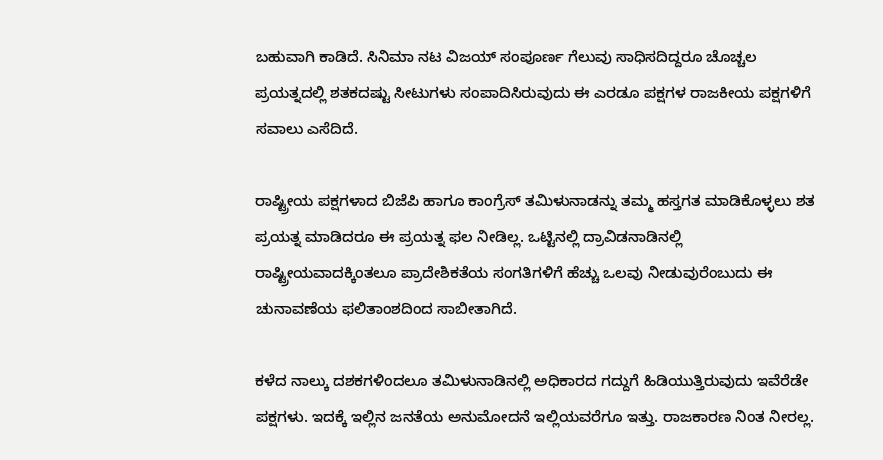ಬಹುವಾಗಿ ಕಾಡಿದೆ. ಸಿನಿಮಾ ನಟ ವಿಜಯ್ ಸಂಪೂರ್ಣ ಗೆಲುವು ಸಾಧಿಸದಿದ್ದರೂ ಚೊಚ್ಚಲ ಪ್ರಯತ್ನದಲ್ಲಿ ಶತಕದಷ್ಟು ಸೀಟುಗಳು ಸಂಪಾದಿಸಿರುವುದು ಈ ಎರಡೂ ಪಕ್ಷಗಳ ರಾಜಕೀಯ ಪಕ್ಷಗಳಿಗೆ ಸವಾಲು ಎಸೆದಿದೆ.

ರಾಷ್ಟ್ರೀಯ ಪಕ್ಷಗಳಾದ ಬಿಜೆಪಿ ಹಾಗೂ ಕಾಂಗ್ರೆಸ್ ತಮಿಳುನಾಡನ್ನು ತಮ್ಮ ಹಸ್ತಗತ ಮಾಡಿಕೊಳ್ಳಲು ಶತ ಪ್ರಯತ್ನ ಮಾಡಿದರೂ ಈ ಪ್ರಯತ್ನ ಫಲ ನೀಡಿಲ್ಲ. ಒಟ್ಟಿನಲ್ಲಿ ದ್ರಾವಿಡನಾಡಿನಲ್ಲಿ ರಾಷ್ಟ್ರೀಯವಾದಕ್ಕಿಂತಲೂ ಪ್ರಾದೇಶಿಕತೆಯ ಸಂಗತಿಗಳಿಗೆ ಹೆಚ್ಚು ಒಲವು ನೀಡುವುರೆಂಬುದು ಈ ಚುನಾವಣೆಯ ಫಲಿತಾಂಶದಿಂದ ಸಾಬೀತಾಗಿದೆ.

ಕಳೆದ ನಾಲ್ಕು ದಶಕಗಳಿಂದಲೂ ತಮಿಳುನಾಡಿನಲ್ಲಿ ಅಧಿಕಾರದ ಗದ್ದುಗೆ ಹಿಡಿಯುತ್ತಿರುವುದು ಇವೆರೆಡೇ ಪಕ್ಷಗಳು. ಇದಕ್ಕೆ ಇಲ್ಲಿನ ಜನತೆಯ ಅನುಮೋದನೆ ಇಲ್ಲಿಯವರೆಗೂ ಇತ್ತು. ರಾಜಕಾರಣ ನಿಂತ ನೀರಲ್ಲ.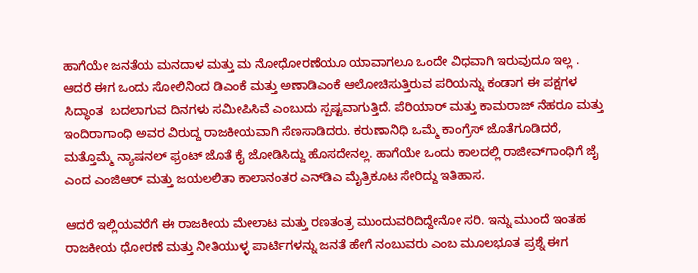ಹಾಗೆಯೇ ಜನತೆಯ ಮನದಾಳ ಮತ್ತು ಮ ನೋಧೋರಣೆಯೂ ಯಾವಾಗಲೂ ಒಂದೇ ವಿಧವಾಗಿ ಇರುವುದೂ ಇಲ್ಲ . ಆದರೆ ಈಗ ಒಂದು ಸೋಲಿನಿಂದ ಡಿಎಂಕೆ ಮತ್ತು ಅಣಾಡಿಎಂಕೆ ಆಲೋಚಿಸುತ್ತಿರುವ ಪರಿಯನ್ನು ಕಂಡಾಗ ಈ ಪಕ್ಷಗಳ ಸಿದ್ಧಾಂತ  ಬದಲಾಗುವ ದಿನಗಳು ಸಮೀಪಿಸಿವೆ ಎಂಬುದು ಸ್ಪಷ್ಟವಾಗುತ್ತಿದೆ. ಪೆರಿಯಾರ್ ಮತ್ತು ಕಾಮರಾಜ್ ನೆಹರೂ ಮತ್ತು ಇಂದಿರಾಗಾಂಧಿ ಅವರ ವಿರುದ್ದ ರಾಜಕೀಯವಾಗಿ ಸೆಣಸಾಡಿದರು. ಕರುಣಾನಿಧಿ ಒಮ್ಮೆ ಕಾಂಗ್ರೆಸ್ ಜೊತೆಗೂಡಿದರೆ, ಮತ್ತೊಮ್ಮೆ ನ್ಯಾಷನಲ್ ಫ್ರಂಟ್ ಜೊತೆ ಕೈ ಜೋಡಿಸಿದ್ದು ಹೊಸದೇನಲ್ಲ. ಹಾಗೆಯೇ ಒಂದು ಕಾಲದಲ್ಲಿ ರಾಜೀವ್‌ಗಾಂಧಿಗೆ ಜೈ ಎಂದ ಎಂಜಿಆರ್ ಮತ್ತು ಜಯಲಲಿತಾ ಕಾಲಾನಂತರ ಎನ್‌ಡಿಎ ಮೈತ್ರಿಕೂಟ ಸೇರಿದ್ದು ಇತಿಹಾಸ.

ಆದರೆ ಇಲ್ಲಿಯವರೆಗೆ ಈ ರಾಜಕೀಯ ಮೇಲಾಟ ಮತ್ತು ರಣತಂತ್ರ ಮುಂದುವರಿದಿದ್ದೇನೋ ಸರಿ. ಇನ್ನು ಮುಂದೆ ಇಂತಹ ರಾಜಕೀಯ ಧೋರಣೆ ಮತ್ತು ನೀತಿಯುಳ್ಳ ಪಾರ್ಟಿಗಳನ್ನು ಜನತೆ ಹೇಗೆ ನಂಬುವರು ಎಂಬ ಮೂಲಭೂತ ಪ್ರಶ್ನೆ ಈಗ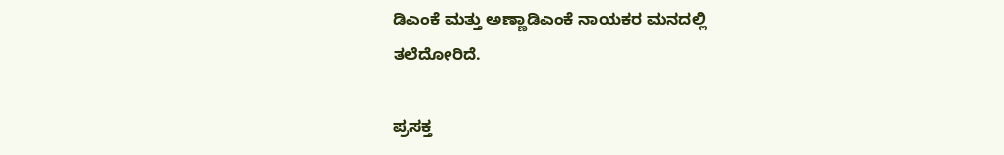ಡಿಎಂಕೆ ಮತ್ತು ಅಣ್ಣಾಡಿಎಂಕೆ ನಾಯಕರ ಮನದಲ್ಲಿ ತಲೆದೋರಿದೆ.

ಪ್ರಸಕ್ತ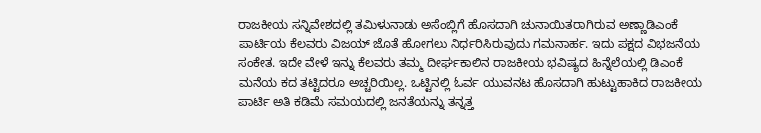ರಾಜಕೀಯ ಸನ್ನಿವೇಶದಲ್ಲಿ ತಮಿಳುನಾಡು ಅಸೆಂಬ್ಲಿಗೆ ಹೊಸದಾಗಿ ಚುನಾಯಿತರಾಗಿರುವ ಅಣ್ಣಾಡಿಎಂಕೆ ಪಾರ್ಟಿಯ ಕೆಲವರು ವಿಜಯ್ ಜೊತೆ ಹೋಗಲು ನಿರ್ಧರಿಸಿರುವುದು ಗಮನಾರ್ಹ. ಇದು ಪಕ್ಷದ ವಿಭಜನೆಯ ಸಂಕೇತ. ಇದೇ ವೇಳೆ ಇನ್ನು ಕೆಲವರು ತಮ್ಮ ದೀರ್ಘಕಾಲಿನ ರಾಜಕೀಯ ಭವಿಷ್ಯದ ಹಿನ್ನೆಲೆಯಲ್ಲಿ ಡಿಎಂಕೆ ಮನೆಯ ಕದ ತಟ್ಟಿದರೂ ಅಚ್ಚರಿಯಿಲ್ಲ. ಒಟ್ಟಿನಲ್ಲಿ ಓರ್ವ ಯುವನಟ ಹೊಸದಾಗಿ ಹುಟ್ಟುಹಾಕಿದ ರಾಜಕೀಯ ಪಾರ್ಟಿ ಅತಿ ಕಡಿಮೆ ಸಮಯದಲ್ಲಿ ಜನತೆಯನ್ನು ತನ್ನತ್ತ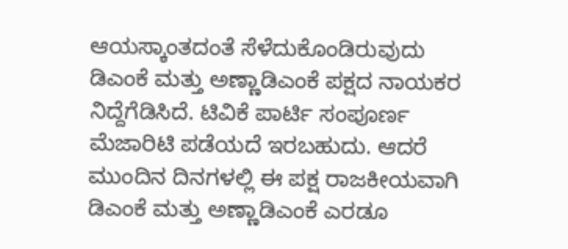ಆಯಸ್ಕಾಂತದಂತೆ ಸೆಳೆದುಕೊಂಡಿರುವುದು ಡಿಎಂಕೆ ಮತ್ತು ಅಣ್ಣಾಡಿಎಂಕೆ ಪಕ್ಷದ ನಾಯಕರ ನಿದ್ದೆಗೆಡಿಸಿದೆ. ಟಿವಿಕೆ ಪಾರ್ಟಿ ಸಂಪೂರ್ಣ ಮೆಜಾರಿಟಿ ಪಡೆಯದೆ ಇರಬಹುದು. ಆದರೆ ಮುಂದಿನ ದಿನಗಳಲ್ಲಿ ಈ ಪಕ್ಷ ರಾಜಕೀಯವಾಗಿ ಡಿಎಂಕೆ ಮತ್ತು ಅಣ್ಣಾಡಿಎಂಕೆ ಎರಡೂ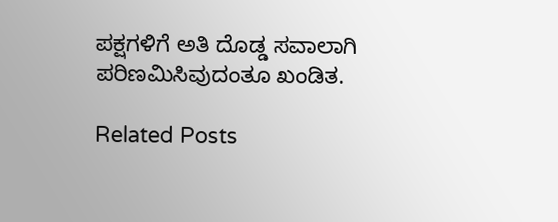ಪಕ್ಷಗಳಿಗೆ ಅತಿ ದೊಡ್ಡ ಸವಾಲಾಗಿ ಪರಿಣಮಿಸಿವುದಂತೂ ಖಂಡಿತ.

Related Posts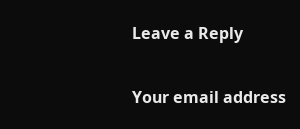Leave a Reply

Your email address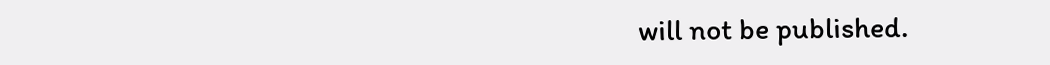will not be published.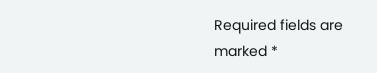Required fields are marked *